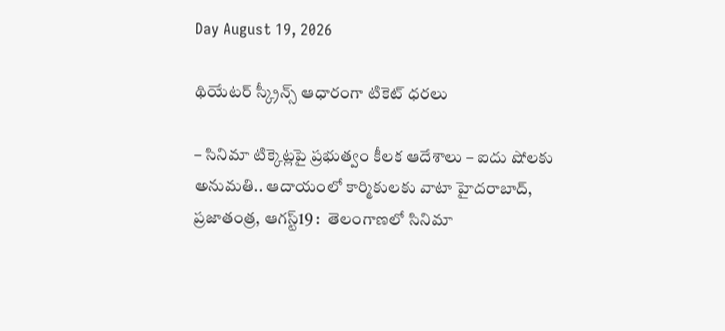Day August 19, 2026

థియేటర్‌ ‌స్క్రీన్స్ ఆధారంగా టికెట్‌ ధ‌ర‌లు

– సినిమా టిక్కెట్లపై ప్రభుత్వం కీలక ఆదేశాలు – ఐదు షోలకు అనుమతి.. ఆదాయంలో కార్మికులకు వాటా హైదరాబాద్‌, ప్రజాతంత్ర, ఆగస్ట్19 :  తెలంగాణలో సినిమా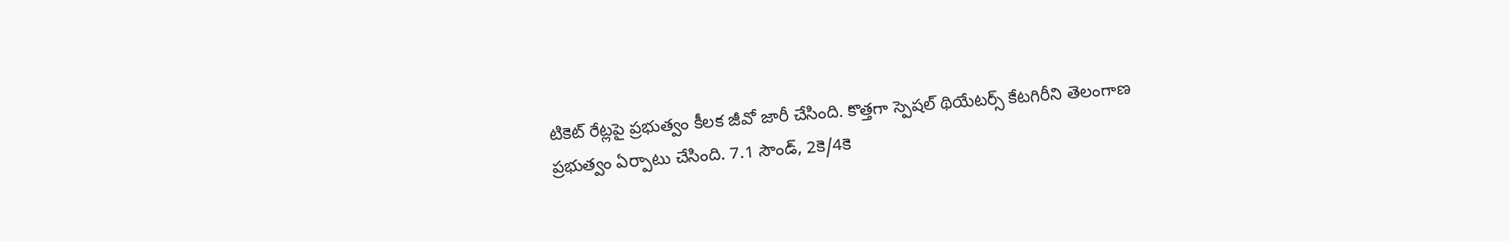టికెట్‌ ‌రేట్లపై ప్రభుత్వం కీలక జీవో జారీ చేసింది. కొత్తగా స్పెషల్‌ ‌థియేటర్స్ ‌కేటగిరీని తెలంగాణ ప్రభుత్వం ఏర్పాటు చేసింది. 7.1 సౌండ్‌, 2కె/4కె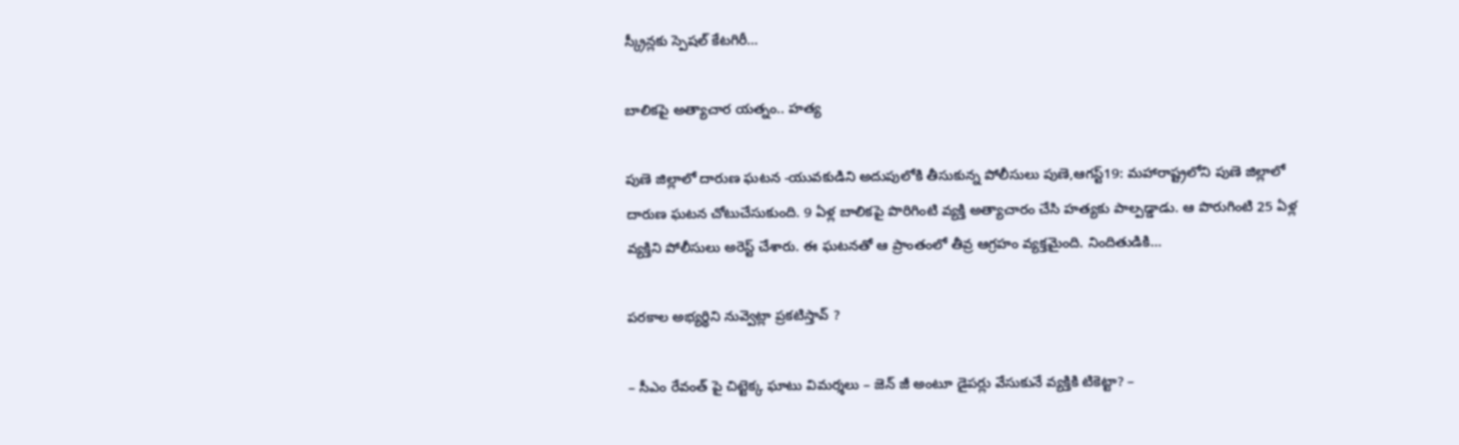స్క్రీన్లకు స్పెషల్‌ ‌కేటగిరీ…

బాలికపై అత్యాచార యత్నం.. హత్య

పుణె జిల్లాలో దారుణ ఘటన -యువకుడిని అదుపులోకి తీసుకున్న పోలీసులు పుణె,ఆగస్ట్19: మహారాష్ట్రలోని పుణె జిల్లాలో దారుణ ఘటన చోటుచేసుకుంది. 9 ఏళ్ల బాలికపై పొరిగింటి వ్యక్తి అత్యాచారం చేసి హత్యకు పాల్పడ్డాడు. ఆ పొరుగింటి 25 ఏళ్ల వ్యక్తిని పోలీసులు అరెస్ట్ ‌చేశారు. ఈ ఘటనతో ఆ ప్రాంతంలో తీవ్ర ఆగ్రహం వ్యక్తమైంది. నిందితుడికి…

పరకాల అభ్యర్థిని నువ్వెట్లా ప్రకటిస్తావ్‌ ?

– సీఎం రేవంత్‌ పై చిట్టెక్క ఘాటు విమర్శలు – జెన్ జీ అంటూ డైపర్లు వేసుకునే వ్యక్తికి టికెట్టా? –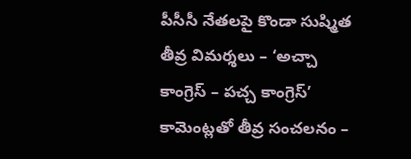పీసీసీ నేతలపై కొండా సుష్మిత తీవ్ర విమర్శలు – ‘అచ్చా కాంగ్రెస్ – పచ్చ కాంగ్రెస్’ కామెంట్లతో తీవ్ర సంచలనం –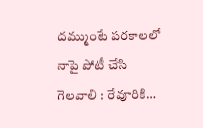దమ్ముంటే పరకాలలో నాపై పోటీ చేసి గెలవాలి : రేవూరికి…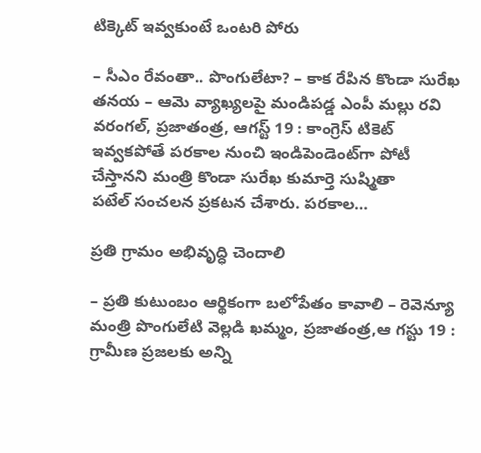టిక్కెట్‌ ఇవ్వకుంటే ఒంటరి పోరు

– సీఎం రేవంతా.. పొంగులేటా? – కాక రేపిన కొండా సురేఖ తనయ – ఆమె వ్యాఖ్యలపై మండిపడ్డ ఎంపీ మల్లు రవి వరంగల్‌, ప్రజాతంత్ర, ఆగస్ట్ 19 : కాంగ్రెస్‌ ‌టికెట్‌ ఇవ్వకపోతే పరకాల నుంచి ఇండిపెండెంట్‌గా పోటీ చేస్తానని మంత్రి కొండా సురేఖ కుమార్తె సుష్మితా పటేల్‌ ‌సంచలన ప్రకటన చేశారు. పరకాల…

ప్రతి గ్రామం అభివృద్ధి చెందాలి

– ప్రతి కుటుంబం ఆర్థికంగా బలోపేతం కావాలి – రెవెన్యూ మంత్రి పొంగులేటి వెల్లడి ఖమ్మం, ప్రజాతంత్ర,ఆ గస్టు 19 : గ్రామీణ ప్రజలకు అన్ని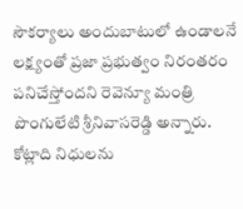సౌకర్యాలు అందుబాటులో ఉండాలనే లక్ష్యంతో ప్రజా ప్రభుత్వం నిరంతరం పనిచేస్తోందని రెవెన్యూ మంత్రి పొంగులేటి శ్రీనివాసరెడ్డి అన్నారు. కోట్లాది నిధులను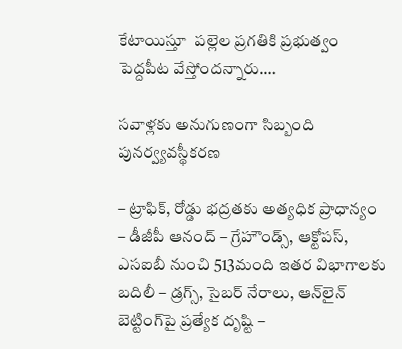కేటాయిస్తూ  పల్లెల ప్రగతికి ప్రభుత్వం పెద్దపీట వేస్తోందన్నారు.…

సవాళ్లకు అనుగుణంగా సిబ్బంది పునర్వ్యవస్థీకరణ

– ట్రాఫిక్, రోడ్డు భద్రతకు అత్యధిక ప్రాధాన్యం – డీజీపీ ఆనంద్ – గ్రేహౌండ్స్, ఆక్టోపస్, ఎసఐబీ నుంచి 513మంది ఇతర విభాగాలకు బదిలీ – డ్రగ్స్, సైబర్ నేరాలు, ఆన్‌లైన్ బెట్టింగ్‌పై ప్రత్యేక దృష్టి –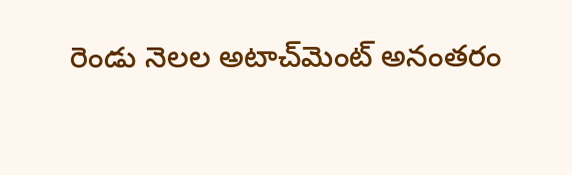రెండు నెలల అటాచ్‌మెంట్ అనంతరం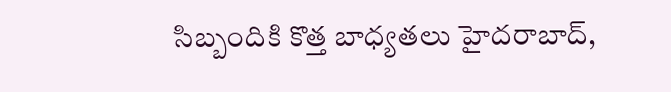సిబ్బందికి కొత్త బాధ్యతలు హైదరాబాద్,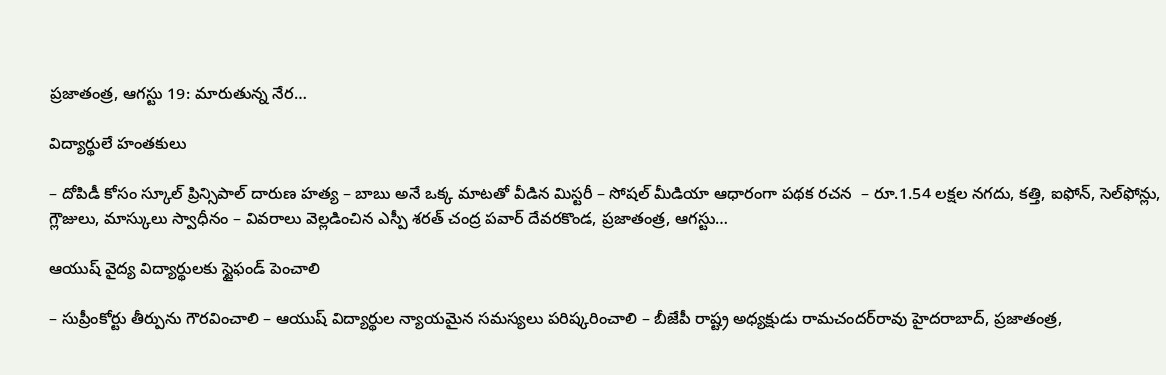ప్రజాతంత్ర, ఆగస్టు 19: మారుతున్న నేర…

విద్యార్థులే హంత‌కులు

– దోపిడీ కోసం స్కూల్ ప్రిన్సిపాల్ దారుణ హత్య – బాబు అనే ఒక్క మాటతో వీడిన మిస్టరీ – సోషల్ మీడియా ఆధారంగా పథక రచన  – రూ.1.54 లక్షల నగదు, కత్తి, ఐఫోన్, సెల్‌ఫోన్లు, గ్లౌజులు, మాస్కులు స్వాధీనం – వివరాలు వెల్లడించిన ఎస్పీ శరత్ చంద్ర పవార్ దేవరకొండ, ప్రజాతంత్ర, ఆగస్టు…

ఆయుష్ వైద్య విద్యార్థులకు స్టైఫండ్ పెంచాలి

– సుప్రీంకోర్టు తీర్పును గౌర‌వించాలి – ఆయుష్ విద్యార్థుల న్యాయ‌మైన స‌మ‌స్య‌లు ప‌రిష్క‌రించాలి – బీజేపీ రాష్ట్ర అధ్య‌క్షుడు రామ‌చంద‌ర్‌రావు హైద‌రాబాద్‌, ప్ర‌జాతంత్ర‌,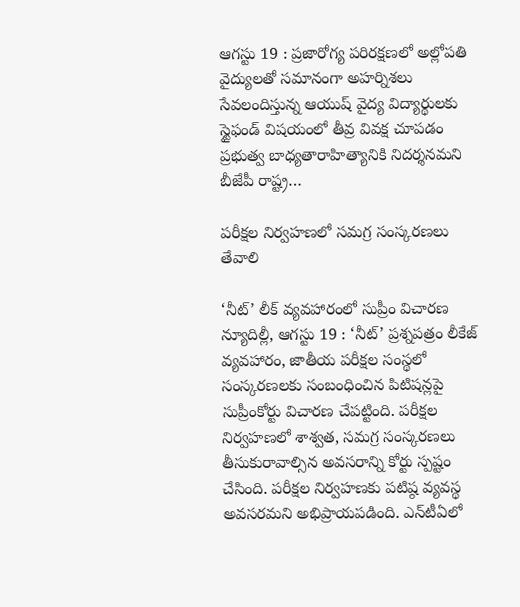ఆగ‌స్టు 19 : ప్రజారోగ్య పరిరక్షణలో అల్లోపతి వైద్యులతో సమానంగా అహర్నిశలు సేవలందిస్తున్న ఆయుష్ వైద్య విద్యార్థులకు స్టైఫండ్ విషయంలో తీవ్ర వివక్ష చూపడం ప్రభుత్వ బాధ్యతారాహిత్యానికి నిదర్శనమని బీజేపీ రాష్ట్ర…

పరీక్షల నిర్వహణలో సమగ్ర సంస్కరణలు తేవాలి

‘నీట్‌’ లీక్‌ వ్యవహారంలో సుప్రీం విచారణ న్యూదిల్లీ, ఆగస్టు 19 : ‘నీట్‌’ ప్రశ్నపత్రం లీకేజ్ వ్యవహారం, జాతీయ పరీక్షల సంస్థలో సంస్కరణలకు సంబంధించిన పిటిషన్లపై సుప్రీంకోర్టు విచారణ చేపట్టింది. పరీక్షల నిర్వహణలో శాశ్వత, సమగ్ర సంస్కరణలు తీసుకురావాల్సిన అవసరాన్ని కోర్టు స్పష్టం చేసింది. పరీక్షల నిర్వహణకు పటిష్ఠ వ్యవస్థ అవసరమని అభిప్రాయపడింది. ఎన్‌టీఏలో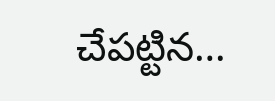చేపట్టిన…